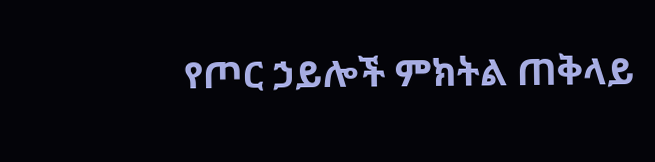የጦር ኃይሎች ምክትል ጠቅላይ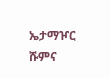ኤታማዦር ሹምና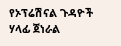የኦፕሬሽናል ጉዳዮች ሃላፊ ጀነራል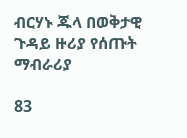ብርሃኑ ጁላ በወቅታዊ ጉዳይ ዙሪያ የሰጡት ማብራሪያ

83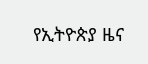የኢትዮጵያ ዜና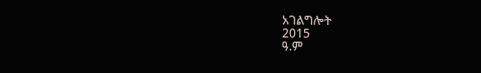አገልግሎት
2015
ዓ.ም